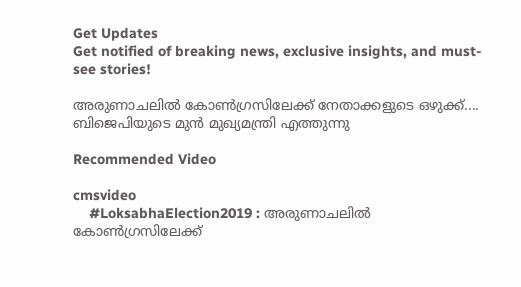Get Updates
Get notified of breaking news, exclusive insights, and must-see stories!

അരുണാചലില്‍ കോണ്‍ഗ്രസിലേക്ക് നേതാക്കളുടെ ഒഴുക്ക്.... ബിജെപിയുടെ മുന്‍ മുഖ്യമന്ത്രി എത്തുന്നു

Recommended Video

cmsvideo
    #LoksabhaElection2019 : അരുണാചലില്‍ കോണ്‍ഗ്രസിലേക്ക്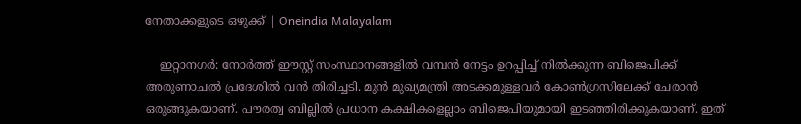നേതാക്കളുടെ ഒഴുക്ക് | Oneindia Malayalam

    ഇറ്റാനഗര്‍: നോര്‍ത്ത് ഈസ്റ്റ് സംസ്ഥാനങ്ങളില്‍ വമ്പന്‍ നേട്ടം ഉറപ്പിച്ച് നില്‍ക്കുന്ന ബിജെപിക്ക് അരുണാചല്‍ പ്രദേശില്‍ വന്‍ തിരിച്ചടി. മുന്‍ മുഖ്യമന്ത്രി അടക്കമുള്ളവര്‍ കോണ്‍ഗ്രസിലേക്ക് ചേരാന്‍ ഒരുങ്ങുകയാണ്. പൗരത്വ ബില്ലില്‍ പ്രധാന കക്ഷികളെല്ലാം ബിജെപിയുമായി ഇടഞ്ഞിരിക്കുകയാണ്. ഇത്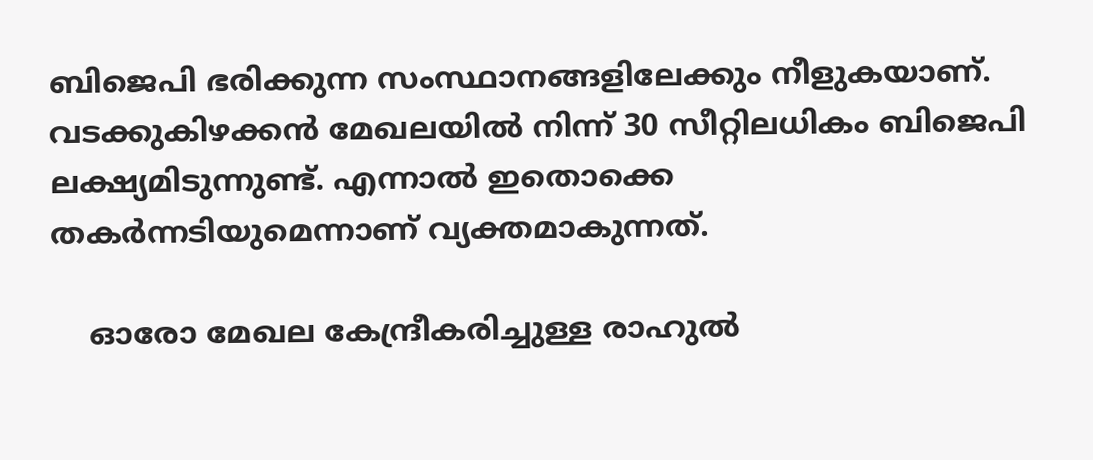ബിജെപി ഭരിക്കുന്ന സംസ്ഥാനങ്ങളിലേക്കും നീളുകയാണ്. വടക്കുകിഴക്കന്‍ മേഖലയില്‍ നിന്ന് 30 സീറ്റിലധികം ബിജെപി ലക്ഷ്യമിടുന്നുണ്ട്. എന്നാല്‍ ഇതൊക്കെ തകര്‍ന്നടിയുമെന്നാണ് വ്യക്തമാകുന്നത്.

    ഓരോ മേഖല കേന്ദ്രീകരിച്ചുള്ള രാഹുല്‍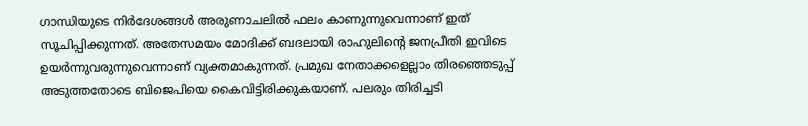ഗാന്ധിയുടെ നിര്‍ദേശങ്ങള്‍ അരുണാചലില്‍ ഫലം കാണുന്നുവെന്നാണ് ഇത് സൂചിപ്പിക്കുന്നത്. അതേസമയം മോദിക്ക് ബദലായി രാഹുലിന്റെ ജനപ്രീതി ഇവിടെ ഉയര്‍ന്നുവരുന്നുവെന്നാണ് വ്യക്തമാകുന്നത്. പ്രമുഖ നേതാക്കളെല്ലാം തിരഞ്ഞെടുപ്പ് അടുത്തതോടെ ബിജെപിയെ കൈവിട്ടിരിക്കുകയാണ്. പലരും തിരിച്ചടി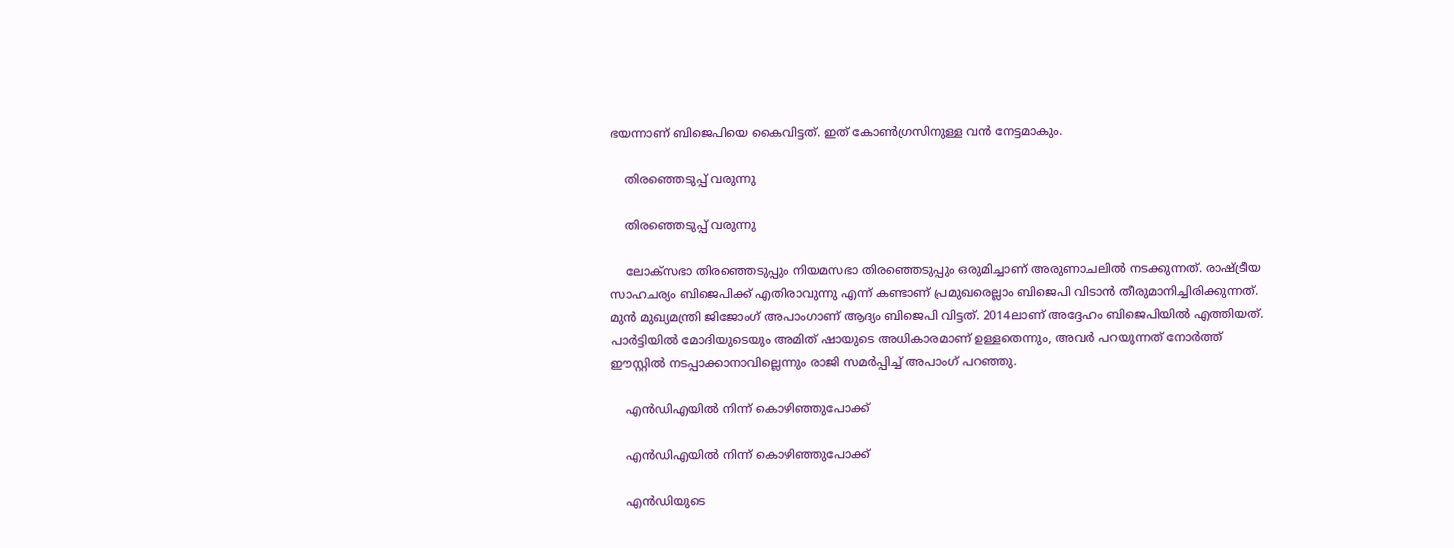ഭയന്നാണ് ബിജെപിയെ കൈവിട്ടത്. ഇത് കോണ്‍ഗ്രസിനുള്ള വന്‍ നേട്ടമാകും.

    തിരഞ്ഞെടുപ്പ് വരുന്നു

    തിരഞ്ഞെടുപ്പ് വരുന്നു

    ലോക്‌സഭാ തിരഞ്ഞെടുപ്പും നിയമസഭാ തിരഞ്ഞെടുപ്പും ഒരുമിച്ചാണ് അരുണാചലില്‍ നടക്കുന്നത്. രാഷ്ട്രീയ സാഹചര്യം ബിജെപിക്ക് എതിരാവുന്നു എന്ന് കണ്ടാണ് പ്രമുഖരെല്ലാം ബിജെപി വിടാന്‍ തീരുമാനിച്ചിരിക്കുന്നത്. മുന്‍ മുഖ്യമന്ത്രി ജിജോംഗ് അപാംഗാണ് ആദ്യം ബിജെപി വിട്ടത്. 2014ലാണ് അദ്ദേഹം ബിജെപിയില്‍ എത്തിയത്. പാര്‍ട്ടിയില്‍ മോദിയുടെയും അമിത് ഷായുടെ അധികാരമാണ് ഉള്ളതെന്നും, അവര്‍ പറയുന്നത് നോര്‍ത്ത് ഈസ്റ്റില്‍ നടപ്പാക്കാനാവില്ലെന്നും രാജി സമര്‍പ്പിച്ച് അപാംഗ് പറഞ്ഞു.

    എന്‍ഡിഎയില്‍ നിന്ന് കൊഴിഞ്ഞുപോക്ക്

    എന്‍ഡിഎയില്‍ നിന്ന് കൊഴിഞ്ഞുപോക്ക്

    എന്‍ഡിയുടെ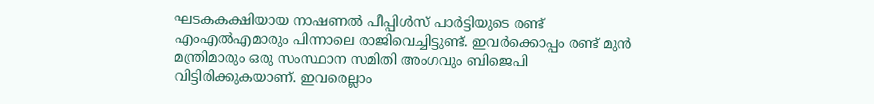ഘടകകക്ഷിയായ നാഷണല്‍ പീപ്പിള്‍സ് പാര്‍ട്ടിയുടെ രണ്ട് എംഎല്‍എമാരും പിന്നാലെ രാജിവെച്ചിട്ടുണ്ട്. ഇവര്‍ക്കൊപ്പം രണ്ട് മുന്‍ മന്ത്രിമാരും ഒരു സംസ്ഥാന സമിതി അംഗവും ബിജെപി വിട്ടിരിക്കുകയാണ്. ഇവരെല്ലാം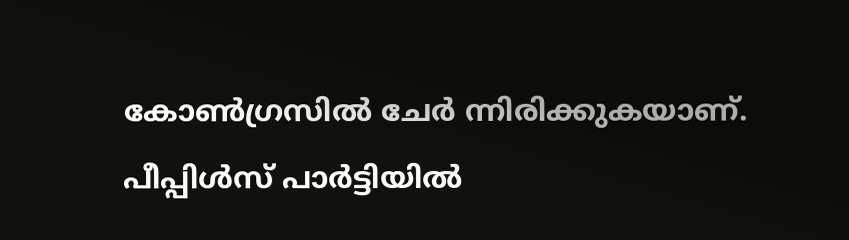കോണ്‍ഗ്രസില്‍ ചേര്‍ ന്നിരിക്കുകയാണ്. പീപ്പിള്‍സ് പാര്‍ട്ടിയില്‍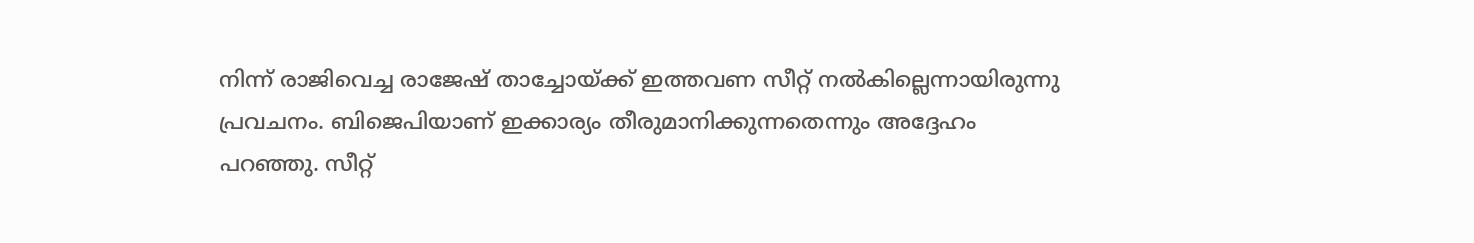നിന്ന് രാജിവെച്ച രാജേഷ് താച്ചോയ്ക്ക് ഇത്തവണ സീറ്റ് നല്‍കില്ലെന്നായിരുന്നു പ്രവചനം. ബിജെപിയാണ് ഇക്കാര്യം തീരുമാനിക്കുന്നതെന്നും അദ്ദേഹം പറഞ്ഞു. സീറ്റ്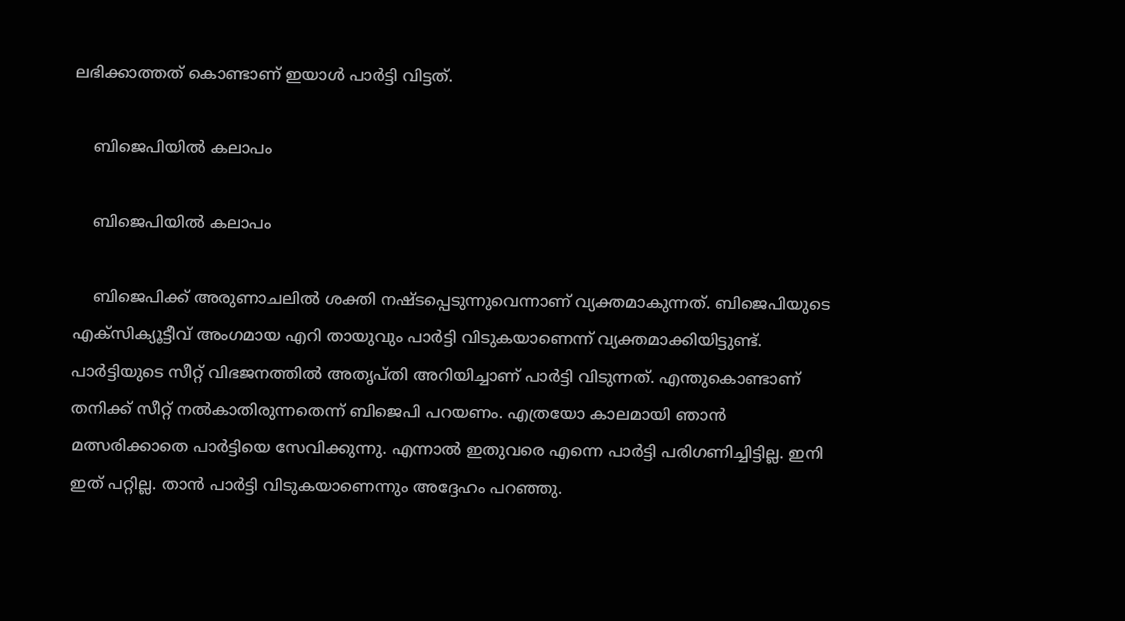ലഭിക്കാത്തത് കൊണ്ടാണ് ഇയാള്‍ പാര്‍ട്ടി വിട്ടത്.

    ബിജെപിയില്‍ കലാപം

    ബിജെപിയില്‍ കലാപം

    ബിജെപിക്ക് അരുണാചലില്‍ ശക്തി നഷ്ടപ്പെടുന്നുവെന്നാണ് വ്യക്തമാകുന്നത്. ബിജെപിയുടെ എക്‌സിക്യൂട്ടീവ് അംഗമായ എറി തായുവും പാര്‍ട്ടി വിടുകയാണെന്ന് വ്യക്തമാക്കിയിട്ടുണ്ട്. പാര്‍ട്ടിയുടെ സീറ്റ് വിഭജനത്തില്‍ അതൃപ്തി അറിയിച്ചാണ് പാര്‍ട്ടി വിടുന്നത്. എന്തുകൊണ്ടാണ് തനിക്ക് സീറ്റ് നല്‍കാതിരുന്നതെന്ന് ബിജെപി പറയണം. എത്രയോ കാലമായി ഞാന്‍ മത്സരിക്കാതെ പാര്‍ട്ടിയെ സേവിക്കുന്നു. എന്നാല്‍ ഇതുവരെ എന്നെ പാര്‍ട്ടി പരിഗണിച്ചിട്ടില്ല. ഇനി ഇത് പറ്റില്ല. താന്‍ പാര്‍ട്ടി വിടുകയാണെന്നും അദ്ദേഹം പറഞ്ഞു.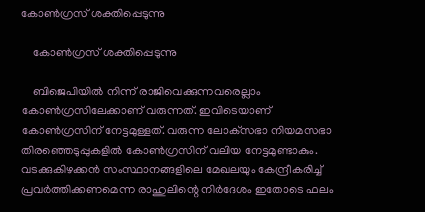കോണ്‍ഗ്രസ് ശക്തിപ്പെടുന്നു

    കോണ്‍ഗ്രസ് ശക്തിപ്പെടുന്നു

    ബിജെപിയില്‍ നിന്ന് രാജിവെക്കുന്നവരെല്ലാം കോണ്‍ഗ്രസിലേക്കാണ് വരുന്നത്. ഇവിടെയാണ് കോണ്‍ഗ്രസിന് നേട്ടമുള്ളത്. വരുന്ന ലോക്‌സഭാ നിയമസഭാ തിരഞ്ഞെടുപ്പുകളില്‍ കോണ്‍ഗ്രസിന് വലിയ നേട്ടമുണ്ടാകും. വടക്കുകിഴക്കന്‍ സംസ്ഥാനങ്ങളിലെ മേഖലയും കേന്ദ്രീകരിച്ച് പ്രവര്‍ത്തിക്കണമെന്ന രാഹുലിന്റെ നിര്‍ദേശം ഇതോടെ ഫലം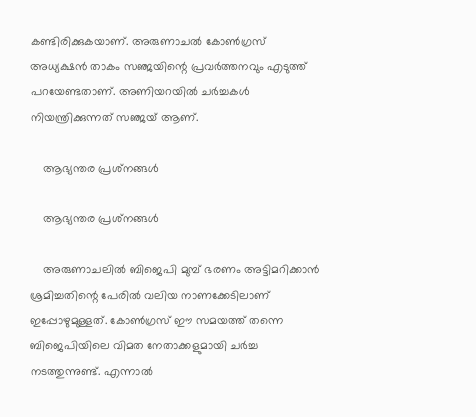കണ്ടിരിക്കുകയാണ്. അരുണാചല്‍ കോണ്‍ഗ്രസ് അധ്യക്ഷന്‍ താകം സഞ്ജയിന്റെ പ്രവര്‍ത്തനവും എടുത്ത് പറയേണ്ടതാണ്. അണിയറയില്‍ ചര്‍ച്ചകള്‍ നിയന്ത്രിക്കുന്നത് സഞ്ജയ് ആണ്.

    ആഭ്യന്തര പ്രശ്‌നങ്ങള്‍

    ആഭ്യന്തര പ്രശ്‌നങ്ങള്‍

    അരുണാചലില്‍ ബിജെപി മുമ്പ് ഭരണം അട്ടിമറിക്കാന്‍ ശ്രമിച്ചതിന്റെ പേരില്‍ വലിയ നാണക്കേടിലാണ് ഇപ്പോഴുമുള്ളത്. കോണ്‍ഗ്രസ് ഈ സമയത്ത് തന്നെ ബിജെപിയിലെ വിമത നേതാക്കളുമായി ചര്‍ച്ച നടത്തുന്നുണ്ട്. എന്നാല്‍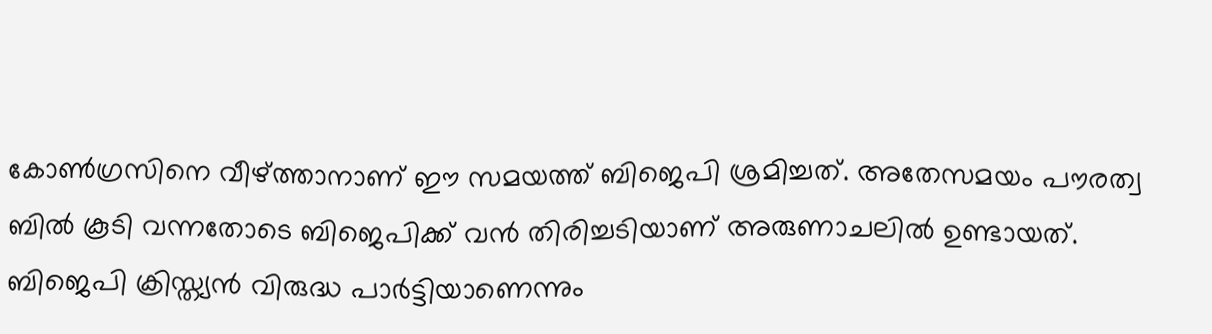കോണ്‍ഗ്രസിനെ വീഴ്ത്താനാണ് ഈ സമയത്ത് ബിജെപി ശ്രമിച്ചത്. അതേസമയം പൗരത്വ ബില്‍ കൂടി വന്നതോടെ ബിജെപിക്ക് വന്‍ തിരിച്ചടിയാണ് അരുണാചലില്‍ ഉണ്ടായത്. ബിജെപി ക്രിസ്ത്യന്‍ വിരുദ്ധ പാര്‍ട്ടിയാണെന്നും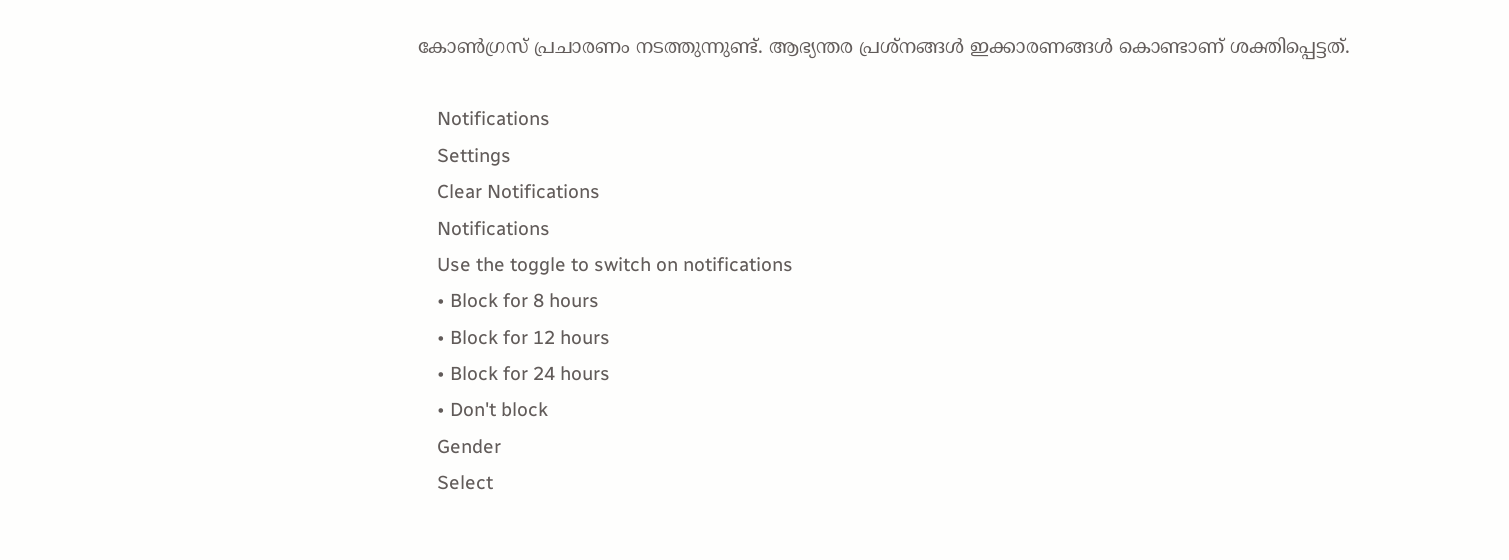കോണ്‍ഗ്രസ് പ്രചാരണം നടത്തുന്നുണ്ട്. ആഭ്യന്തര പ്രശ്‌നങ്ങള്‍ ഇക്കാരണങ്ങള്‍ കൊണ്ടാണ് ശക്തിപ്പെട്ടത്.

    Notifications
    Settings
    Clear Notifications
    Notifications
    Use the toggle to switch on notifications
    • Block for 8 hours
    • Block for 12 hours
    • Block for 24 hours
    • Don't block
    Gender
    Select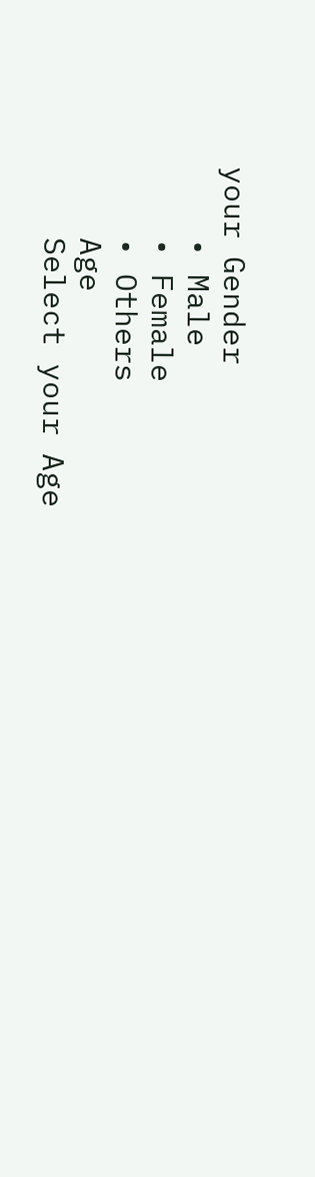your Gender
    • Male
    • Female
    • Others
    Age
    Select your Age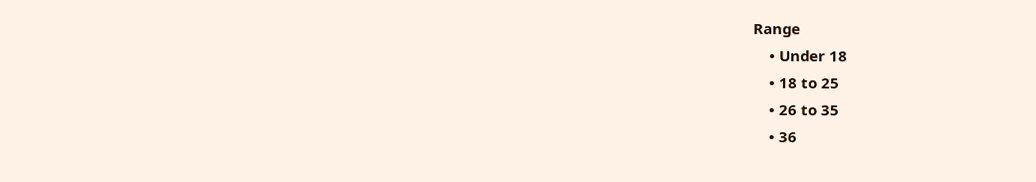Range
    • Under 18
    • 18 to 25
    • 26 to 35
    • 36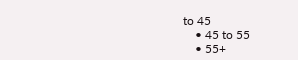to 45
    • 45 to 55
    • 55+